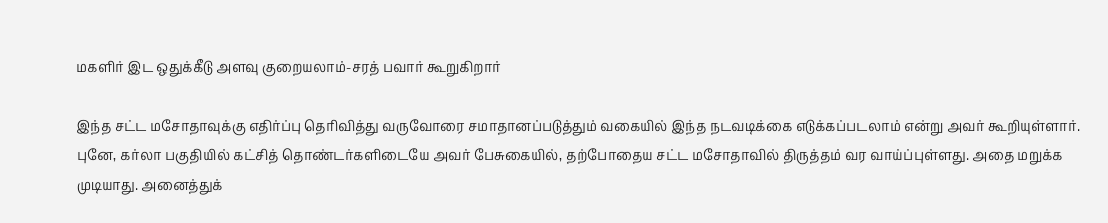மகளிர் இட ஒதுக்கீடு அளவு குறையலாம்-சரத் பவார் கூறுகிறார்

இந்த சட்ட மசோதாவுக்கு எதிர்ப்பு தெரிவித்து வருவோரை சமாதானப்படுத்தும் வகையில் இந்த நடவடிக்கை எடுக்கப்படலாம் என்று அவர் கூறியுள்ளார்.
புனே, கர்லா பகுதியில் கட்சித் தொண்டர்களிடையே அவர் பேசுகையில், தற்போதைய சட்ட மசோதாவில் திருத்தம் வர வாய்ப்புள்ளது. அதை மறுக்க முடியாது. அனைத்துக்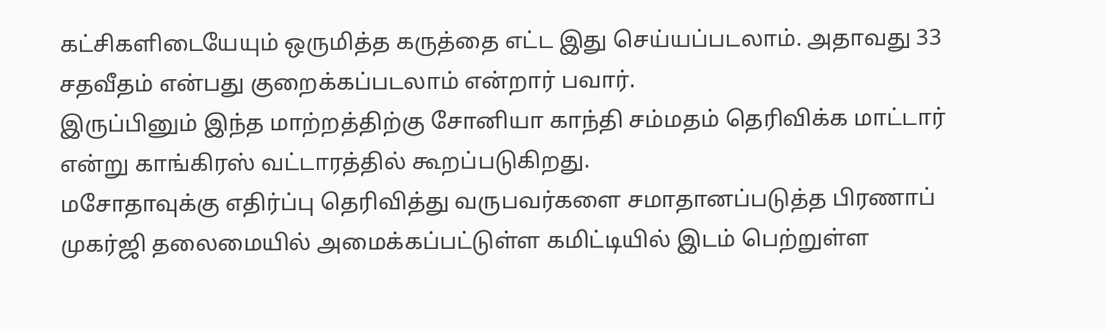கட்சிகளிடையேயும் ஒருமித்த கருத்தை எட்ட இது செய்யப்படலாம். அதாவது 33 சதவீதம் என்பது குறைக்கப்படலாம் என்றார் பவார்.
இருப்பினும் இந்த மாற்றத்திற்கு சோனியா காந்தி சம்மதம் தெரிவிக்க மாட்டார் என்று காங்கிரஸ் வட்டாரத்தில் கூறப்படுகிறது.
மசோதாவுக்கு எதிர்ப்பு தெரிவித்து வருபவர்களை சமாதானப்படுத்த பிரணாப் முகர்ஜி தலைமையில் அமைக்கப்பட்டுள்ள கமிட்டியில் இடம் பெற்றுள்ள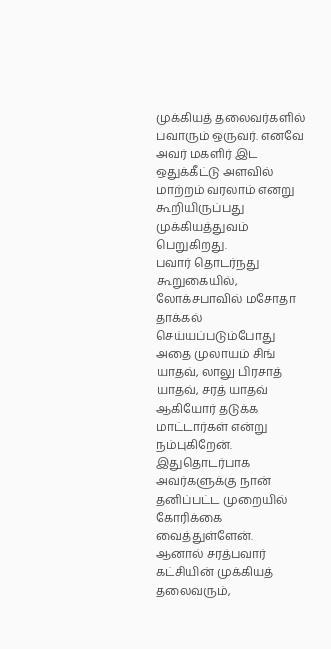முக்கியத் தலைவர்களில் பவாரும் ஒருவர். எனவே அவர் மகளிர் இட ஒதுக்கீட்டு அளவில் மாற்றம் வரலாம் எனறு கூறியிருப்பது முக்கியத்துவம் பெறுகிறது.
பவார் தொடர்நது கூறுகையில், லோக்சபாவில் மசோதா தாக்கல் செய்யப்படும்போது அதை முலாயம் சிங் யாதவ், லாலு பிரசாத் யாதவ், சரத் யாதவ் ஆகியோர் தடுக்க மாட்டார்கள் என்று நம்புகிறேன். இதுதொடர்பாக அவர்களுக்கு நான் தனிப்பட்ட முறையில் கோரிக்கை வைத்துள்ளேன்.
ஆனால் சரத்பவார் கட்சியின் முக்கியத் தலைவரும்,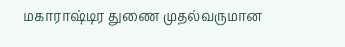மகாராஷ்டிர துணை முதல்வருமான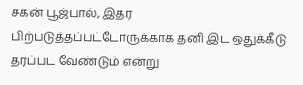சகன் பூஜ்பால், இதர பிற்படுத்தப்பட்டோருக்காக தனி இட ஒதுக்கீடு தரப்பட வேண்டும் என்று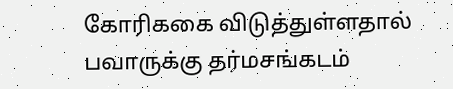கோரிககை விடுத்துள்ளதால் பவாருக்கு தர்மசங்கடம்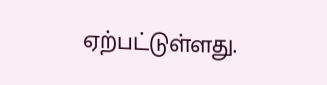ஏற்பட்டுள்ளது.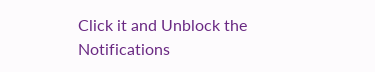Click it and Unblock the Notifications